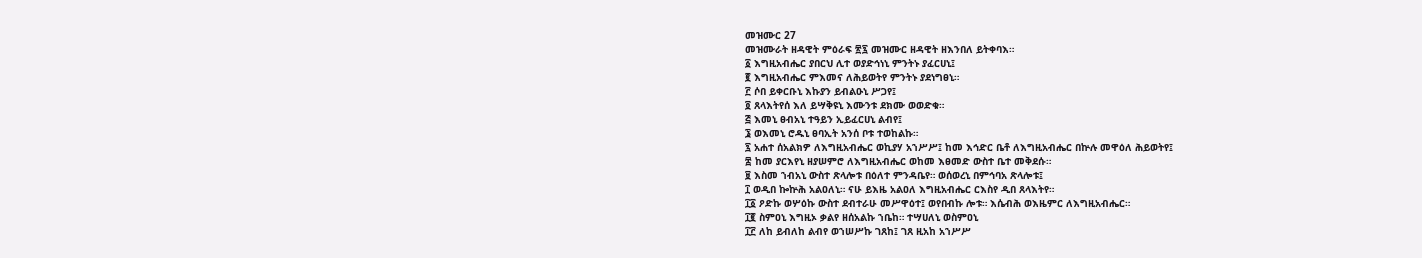መዝሙር 27
መዝሙራት ዘዳዊት ምዕራፍ ፳፯ መዝሙር ዘዳዊት ዘእንበለ ይትቀባእ።
፩ እግዚአብሔር ያበርህ ሊተ ወያድኅነኒ ምንትኑ ያፈርሀኒ፤
፪ እግዚአብሔር ምእመና ለሕይወትየ ምንትኑ ያደነግፀኒ።
፫ ሶበ ይቀርቡኒ እኩያን ይብልዑኒ ሥጋየ፤
፬ ጸላእትየሰ እለ ይሣቅዩኒ እሙንቱ ደክሙ ወወድቁ።
፭ እመኒ ፀብአኒ ተዓይን ኢይፈርሀኒ ልብየ፤
፮ ወእመኒ ሮዱኒ ፀባኢት አንሰ ቦቱ ተወከልኩ።
፯ አሐተ ሰአልክዎ ለእግዚአብሔር ወኪያሃ አኀሥሥ፤ ከመ እኅድር ቤቶ ለእግዚአብሔር በኵሉ መዋዕለ ሕይወትየ፤
፰ ከመ ያርእየኒ ዘያሠምሮ ለእግዚአብሔር ወከመ እፀመድ ውስተ ቤተ መቅደሱ።
፱ እስመ ኀብአኒ ውስተ ጽላሎቱ በዕለተ ምንዳቤየ። ወሰወረኒ በምኅባአ ጽላሎቱ፤
፲ ወዲበ ኰኵሕ አልዐለኒ። ናሁ ይእዜ አልዐለ እግዚአብሔር ርእስየ ዲበ ጸላእትየ።
፲፩ ዖድኩ ወሦዕኩ ውስተ ደብተራሁ መሥዋዕተ፤ ወየበብኩ ሎቱ። እሴብሕ ወእዜምር ለእግዚአብሔር።
፲፪ ስምዐኒ እግዚኦ ቃልየ ዘሰአልኩ ኀቤከ። ተሣሀለኒ ወስምዐኒ
፲፫ ለከ ይብለከ ልብየ ወኀሠሥኩ ገጸከ፤ ገጸ ዚአከ አኀሥሥ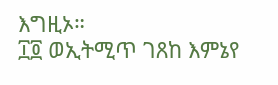እግዚኦ።
፲፬ ወኢትሚጥ ገጸከ እምኔየ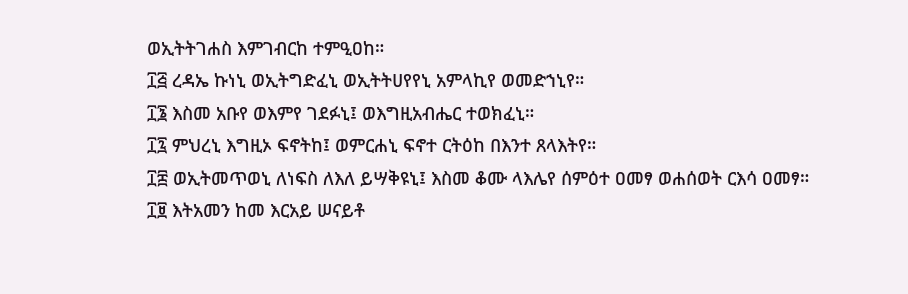ወኢትትገሐስ እምገብርከ ተምዒዐከ።
፲፭ ረዳኤ ኩነኒ ወኢትግድፈኒ ወኢትትሀየየኒ አምላኪየ ወመድኀኒየ።
፲፮ እስመ አቡየ ወእምየ ገደፉኒ፤ ወእግዚአብሔር ተወክፈኒ።
፲፯ ምህረኒ እግዚኦ ፍኖትከ፤ ወምርሐኒ ፍኖተ ርትዕከ በእንተ ጸላእትየ።
፲፰ ወኢትመጥወኒ ለነፍስ ለእለ ይሣቅዩኒ፤ እስመ ቆሙ ላእሌየ ሰምዕተ ዐመፃ ወሐሰወት ርእሳ ዐመፃ።
፲፱ እትአመን ከመ እርአይ ሠናይቶ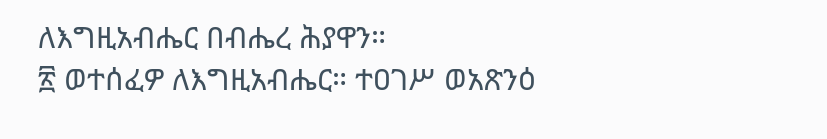ለእግዚአብሔር በብሔረ ሕያዋን።
፳ ወተሰፈዎ ለእግዚአብሔር። ተዐገሥ ወአጽንዕ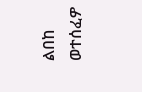ልበከ ወተሰፈዎ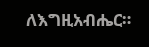ለእግዚአብሔር።